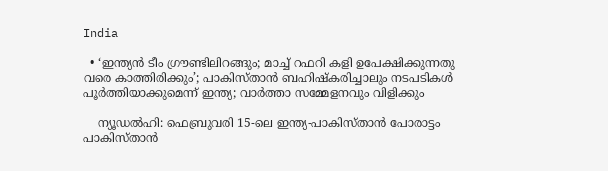India

  • ‘ഇന്ത്യന്‍ ടീം ഗ്രൗണ്ടിലിറങ്ങും; മാച്ച് റഫറി കളി ഉപേക്ഷിക്കുന്നതു വരെ കാത്തിരിക്കും’; പാകിസ്താന്‍ ബഹിഷ്‌കരിച്ചാലും നടപടികള്‍ പൂര്‍ത്തിയാക്കുമെന്ന് ഇന്ത്യ; വാര്‍ത്താ സമ്മേളനവും വിളിക്കും

    ന്യൂഡല്‍ഹി: ഫെബ്രുവരി 15-ലെ ഇന്ത്യ-പാകിസ്താന്‍ പോരാട്ടം പാകിസ്താന്‍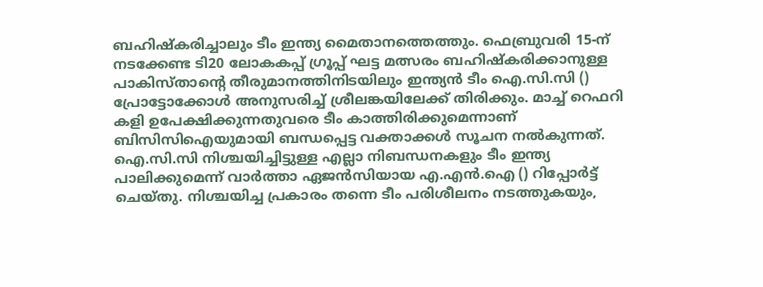ബഹിഷ്‌കരിച്ചാലും ടീം ഇന്ത്യ മൈതാനത്തെത്തും. ഫെബ്രുവരി 15-ന് നടക്കേണ്ട ടി20 ലോകകപ്പ് ഗ്രൂപ്പ് ഘട്ട മത്സരം ബഹിഷ്‌കരിക്കാനുള്ള പാകിസ്താന്റെ തീരുമാനത്തിനിടയിലും ഇന്ത്യന്‍ ടീം ഐ.സി.സി () പ്രോട്ടോക്കോള്‍ അനുസരിച്ച് ശ്രീലങ്കയിലേക്ക് തിരിക്കും. മാച്ച് റെഫറി കളി ഉപേക്ഷിക്കുന്നതുവരെ ടീം കാത്തിരിക്കുമെന്നാണ് ബിസിസിഐയുമായി ബന്ധപ്പെട്ട വക്താക്കള്‍ സൂചന നല്‍കുന്നത്. ഐ.സി.സി നിശ്ചയിച്ചിട്ടുള്ള എല്ലാ നിബന്ധനകളും ടീം ഇന്ത്യ പാലിക്കുമെന്ന് വാര്‍ത്താ ഏജന്‍സിയായ എ.എന്‍.ഐ () റിപ്പോര്‍ട്ട് ചെയ്തു. നിശ്ചയിച്ച പ്രകാരം തന്നെ ടീം പരിശീലനം നടത്തുകയും,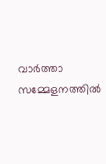വാര്‍ത്താ സമ്മേളനത്തില്‍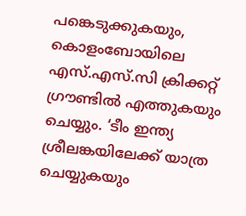പങ്കെടുക്കുകയും, കൊളംബോയിലെ എസ്.എസ്.സി ക്രിക്കറ്റ് ഗ്രൗണ്ടില്‍ എത്തുകയും ചെയ്യും. ‘ടീം ഇന്ത്യ ശ്രീലങ്കയിലേക്ക് യാത്ര ചെയ്യുകയും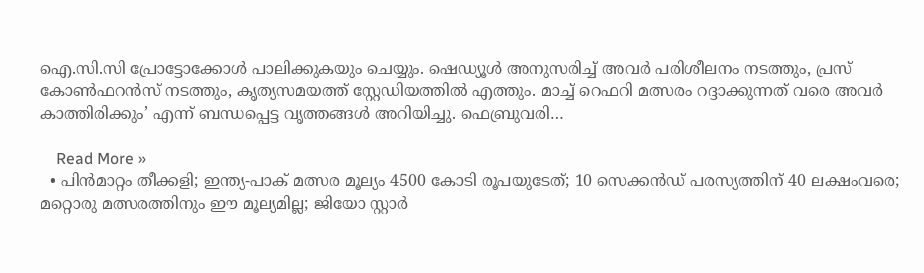ഐ.സി.സി പ്രോട്ടോക്കോള്‍ പാലിക്കുകയും ചെയ്യും. ഷെഡ്യൂള്‍ അനുസരിച്ച് അവര്‍ പരിശീലനം നടത്തും, പ്രസ് കോണ്‍ഫറന്‍സ് നടത്തും, കൃത്യസമയത്ത് സ്റ്റേഡിയത്തില്‍ എത്തും. മാച്ച് റെഫറി മത്സരം റദ്ദാക്കുന്നത് വരെ അവര്‍ കാത്തിരിക്കും’ എന്ന് ബന്ധപ്പെട്ട വൃത്തങ്ങള്‍ അറിയിച്ചു. ഫെബ്രുവരി…

    Read More »
  • പിന്‍മാറ്റം തീക്കളി; ഇന്ത്യ-പാക് മത്സര മൂല്യം 4500 കോടി രൂപയുടേത്; 10 സെക്കന്‍ഡ് പരസ്യത്തിന് 40 ലക്ഷംവരെ; മറ്റൊരു മത്സരത്തിനും ഈ മൂല്യമില്ല; ജിയോ സ്റ്റാര്‍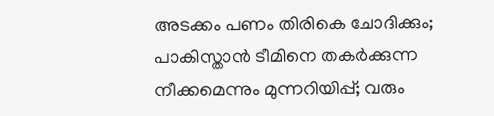അടക്കം പണം തിരികെ ചോദിക്കും; പാകിസ്താന്‍ ടീമിനെ തകര്‍ക്കുന്ന നീക്കമെന്നും മുന്നറിയിപ്പ്; വരും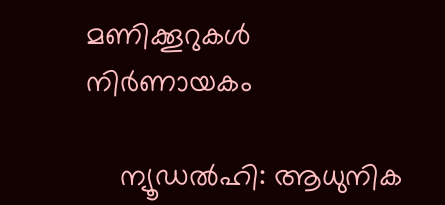മണിക്കൂറുകള്‍ നിര്‍ണായകം

    ന്യൂഡല്‍ഹി: ആധുനിക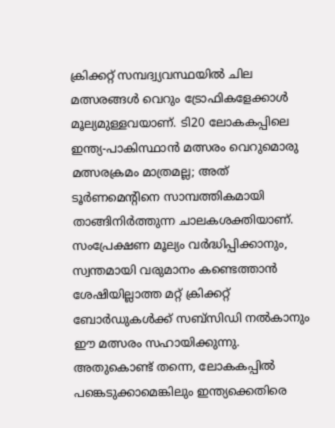ക്രിക്കറ്റ് സമ്പദ്വ്യവസ്ഥയില്‍ ചില മത്സരങ്ങള്‍ വെറും ട്രോഫികളേക്കാള്‍ മൂല്യമുള്ളവയാണ്. ടി20 ലോകകപ്പിലെ ഇന്ത്യ-പാകിസ്ഥാന്‍ മത്സരം വെറുമൊരു മത്സരക്രമം മാത്രമല്ല; അത് ടൂര്‍ണമെന്റിനെ സാമ്പത്തികമായി താങ്ങിനിര്‍ത്തുന്ന ചാലകശക്തിയാണ്. സംപ്രേക്ഷണ മൂല്യം വര്‍ദ്ധിപ്പിക്കാനും, സ്വന്തമായി വരുമാനം കണ്ടെത്താന്‍ ശേഷിയില്ലാത്ത മറ്റ് ക്രിക്കറ്റ് ബോര്‍ഡുകള്‍ക്ക് സബ്സിഡി നല്‍കാനും ഈ മത്സരം സഹായിക്കുന്നു. അതുകൊണ്ട് തന്നെ, ലോകകപ്പില്‍ പങ്കെടുക്കാമെങ്കിലും ഇന്ത്യക്കെതിരെ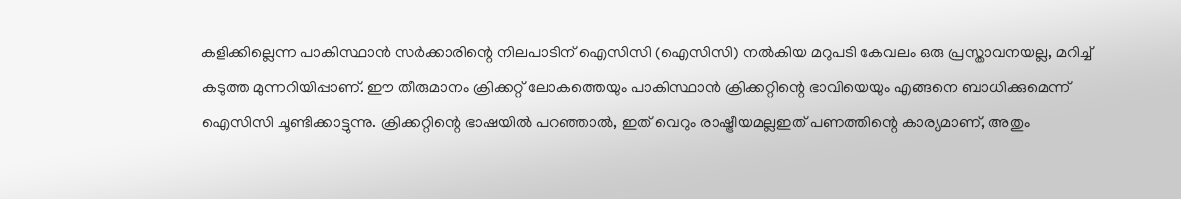കളിക്കില്ലെന്ന പാകിസ്ഥാന്‍ സര്‍ക്കാരിന്റെ നിലപാടിന് ഐസിസി (ഐസിസി) നല്‍കിയ മറുപടി കേവലം ഒരു പ്രസ്താവനയല്ല, മറിച്ച് കടുത്ത മുന്നറിയിപ്പാണ്. ഈ തീരുമാനം ക്രിക്കറ്റ് ലോകത്തെയും പാകിസ്ഥാന്‍ ക്രിക്കറ്റിന്റെ ഭാവിയെയും എങ്ങനെ ബാധിക്കുമെന്ന് ഐസിസി ചൂണ്ടിക്കാട്ടുന്നു. ക്രിക്കറ്റിന്റെ ഭാഷയില്‍ പറഞ്ഞാല്‍, ഇത് വെറും രാഷ്ട്രീയമല്ലഇത് പണത്തിന്റെ കാര്യമാണ്, അതും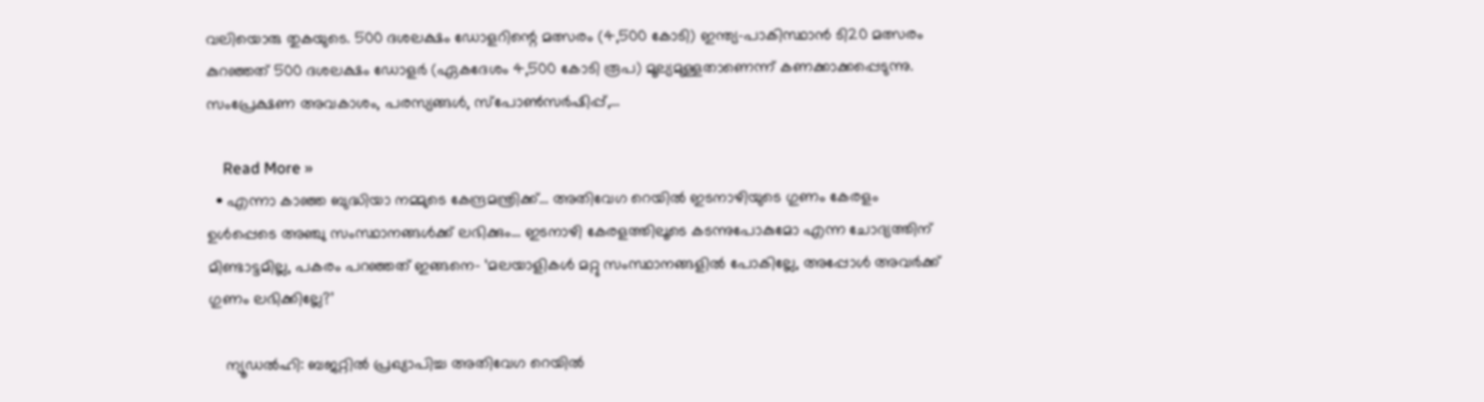വലിയൊരു തുകയുടെ. 500 ദശലക്ഷം ഡോളറിന്റെ മത്സരം (4,500 കോടി) ഇന്ത്യ-പാകിസ്ഥാന്‍ ടി20 മത്സരം കുറഞ്ഞത് 500 ദശലക്ഷം ഡോളര്‍ (ഏകദേശം 4,500 കോടി രൂപ) മൂല്യമുള്ളതാണെന്ന് കണക്കാക്കപ്പെടുന്നു. സംപ്രേക്ഷണ അവകാശം, പരസ്യങ്ങള്‍, സ്‌പോണ്‍സര്‍ഷിപ്പ്,…

    Read More »
  • എന്നാ കാഞ്ഞ ബുദ്ധിയാ നമ്മുടെ കേന്ദ്രമന്ത്രിക്ക്… അതിവേഗ റെയിൽ ഇടനാഴിയുടെ ഗുണം കേരളം ഉൾപ്പെടെ അഞ്ചു സംസ്ഥാനങ്ങൾക്ക് ലഭിക്കും… ഇടനാഴി കേരളത്തിലൂടെ കടന്നുപോകുമോ എന്ന ചോദ്യത്തിന് മിണ്ടാട്ടമില്ല, പകരം പറഞ്ഞത് ഇങ്ങനെ- ‘മലയാളികൾ മറ്റു സംസ്ഥാനങ്ങളിൽ പോകില്ലേ, അപ്പോൾ അവർക്ക് ഗുണം ലഭിക്കില്ലേ?’

    ന്യൂഡൽഹി: ബജറ്റിൽ പ്രഖ്യാപിച്ച അതിവേഗ റെയിൽ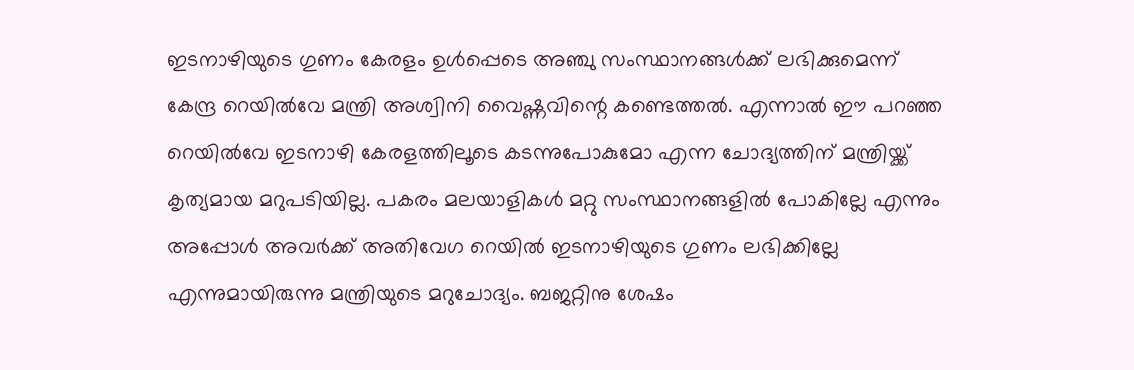ഇടനാഴിയുടെ ഗുണം കേരളം ഉൾപ്പെടെ അഞ്ചു സംസ്ഥാനങ്ങൾക്ക് ലഭിക്കുമെന്ന് കേന്ദ്ര റെയിൽവേ മന്ത്രി അശ്വിനി വൈഷ്ണവിന്റെ കണ്ടെത്തൽ. എന്നാൽ ഈ പറഞ്ഞ റെയിൽവേ ഇടനാഴി കേരളത്തിലൂടെ കടന്നുപോകുമോ എന്ന ചോദ്യത്തിന് മന്ത്രിയ്ക്ക് കൃത്യമായ മറുപടിയില്ല. പകരം മലയാളികൾ മറ്റു സംസ്ഥാനങ്ങളിൽ പോകില്ലേ എന്നും അപ്പോൾ അവർക്ക് അതിവേഗ റെയിൽ ഇടനാഴിയുടെ ഗുണം ലഭിക്കില്ലേ എന്നുമായിരുന്നു മന്ത്രിയുടെ മറുചോദ്യം. ബജറ്റിനു ശേഷം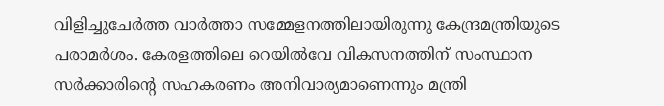വിളിച്ചുചേർത്ത വാർത്താ സമ്മേളനത്തിലായിരുന്നു കേന്ദ്രമന്ത്രിയുടെ പരാമർശം. കേരളത്തിലെ റെയിൽവേ വികസനത്തിന് സംസ്ഥാന സർക്കാരിന്റെ സഹകരണം അനിവാര്യമാണെന്നും മന്ത്രി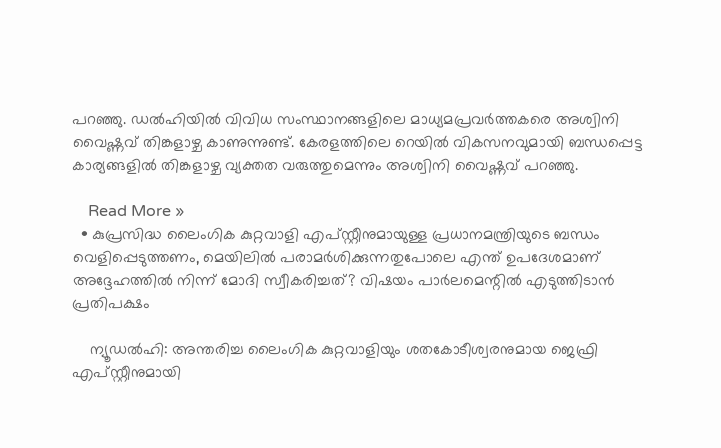പറഞ്ഞു. ഡൽഹിയിൽ വിവിധ സംസ്ഥാനങ്ങളിലെ മാധ്യമപ്രവർത്തകരെ അശ്വിനി വൈഷ്ണവ് തിങ്കളാഴ്ച കാണുന്നുണ്ട്. കേരളത്തിലെ റെയിൽ വികസനവുമായി ബന്ധപ്പെട്ട കാര്യങ്ങളിൽ തിങ്കളാഴ്ച വ്യക്തത വരുത്തുമെന്നും അശ്വിനി വൈഷ്ണവ് പറഞ്ഞു.

    Read More »
  • കുപ്രസിദ്ധ ലൈംഗിക കുറ്റവാളി എപ്സ്റ്റീനുമായുള്ള പ്രധാനമന്ത്രിയുടെ ബന്ധം വെളിപ്പെടുത്തണം, മെയിലിൽ പരാമർശിക്കുന്നതുപോലെ എന്ത് ഉപദേശമാണ് അദ്ദേഹത്തിൽ നിന്ന് മോദി സ്വീകരിച്ചത്? വിഷയം പാർലമെന്റിൽ എടുത്തിടാൻ പ്രതിപക്ഷം

    ന്യൂഡൽഹി: അന്തരിച്ച ലൈംഗിക കുറ്റവാളിയും ശതകോടീശ്വരനുമായ ജെഫ്രി എപ്സ്റ്റീനുമായി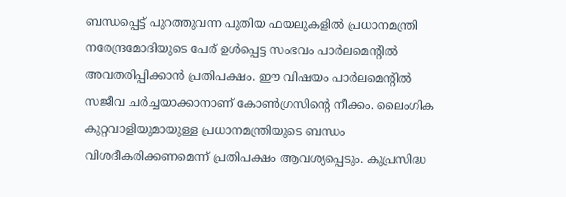ബന്ധപ്പെട്ട് പുറത്തുവന്ന പുതിയ ഫയലുകളിൽ പ്രധാനമന്ത്രി നരേന്ദ്രമോദിയുടെ പേര് ഉൾപ്പെട്ട സംഭവം പാർലമെന്റിൽ അവതരിപ്പിക്കാൻ പ്രതിപക്ഷം. ഈ വിഷയം പാർലമെന്റിൽ സജീവ ചർച്ചയാക്കാനാണ് കോൺഗ്രസിന്റെ നീക്കം. ലൈംഗിക കുറ്റവാളിയുമായുള്ള പ്രധാനമന്ത്രിയുടെ ബന്ധം വിശദീകരിക്കണമെന്ന് പ്രതിപക്ഷം ആവശ്യപ്പെടും. കുപ്രസിദ്ധ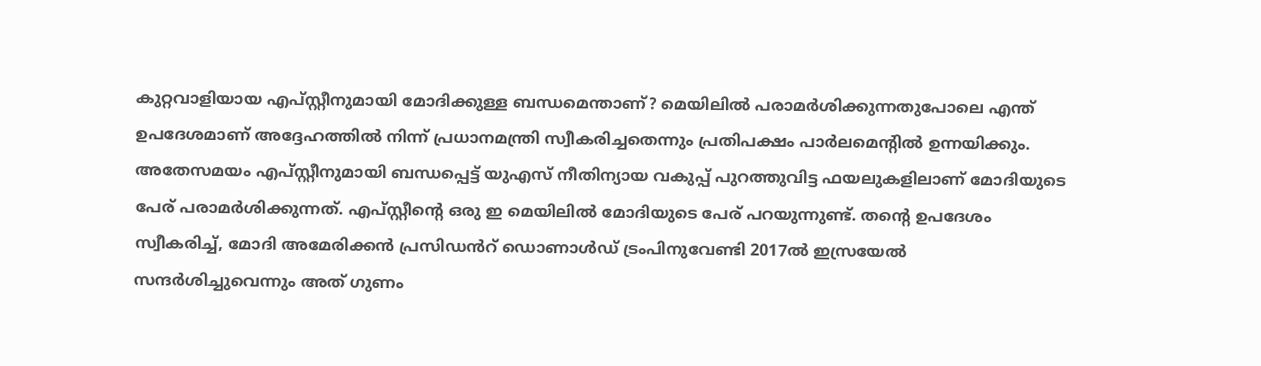കുറ്റവാളിയായ എപ്സ്റ്റീനുമായി മോദിക്കുള്ള ബന്ധമെന്താണ്? മെയിലിൽ പരാമർശിക്കുന്നതുപോലെ എന്ത് ഉപദേശമാണ് അദ്ദേഹത്തിൽ നിന്ന് പ്രധാനമന്ത്രി സ്വീകരിച്ചതെന്നും പ്രതിപക്ഷം പാർലമെന്റിൽ ഉന്നയിക്കും. അതേസമയം എപ്സ്റ്റീനുമായി ബന്ധപ്പെട്ട് യുഎസ് നീതിന്യായ വകുപ്പ് പുറത്തുവിട്ട ഫയലുകളിലാണ് മോദിയുടെ പേര് പരാമർശിക്കുന്നത്. എപ്സ്റ്റീന്റെ ഒരു ഇ മെയിലിൽ മോദിയുടെ പേര് പറയുന്നുണ്ട്. തന്റെ ഉപദേശം സ്വീകരിച്ച്, മോദി അമേരിക്കൻ പ്രസിഡൻറ് ഡൊണാൾഡ് ട്രംപിനുവേണ്ടി 2017ൽ ഇസ്രയേൽ സന്ദർശിച്ചുവെന്നും അത് ഗുണം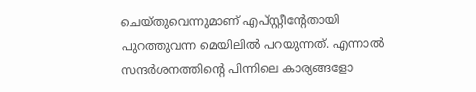ചെയ്തുവെന്നുമാണ് എപ്സ്റ്റീന്റേതായി പുറത്തുവന്ന മെയിലിൽ പറയുന്നത്. എന്നാൽ സന്ദർശനത്തിന്റെ പിന്നിലെ കാര്യങ്ങളോ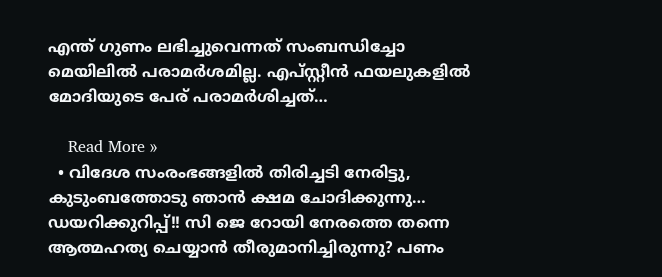എന്ത് ഗുണം ലഭിച്ചുവെന്നത് സംബന്ധിച്ചോ മെയിലിൽ പരാമർശമില്ല. എപ്സ്റ്റീൻ ഫയലുകളിൽ മോദിയുടെ പേര് പരാമർശിച്ചത്…

    Read More »
  • വിദേശ സംരംഭങ്ങളിൽ തിരിച്ചടി നേരിട്ടു, കുടുംബത്തോടു ഞാൻ ക്ഷമ ചോദിക്കുന്നു… ഡയറിക്കുറിപ്പ്!! സി ജെ റോയി നേരത്തെ തന്നെ ആത്മഹത്യ ചെയ്യാൻ തീരുമാനിച്ചിരുന്നു? പണം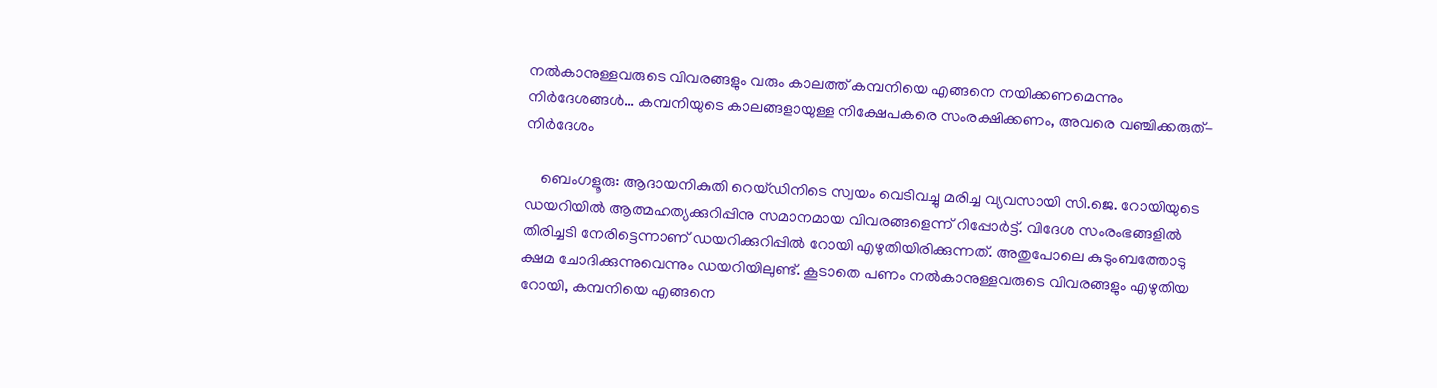നൽകാനുള്ളവരുടെ വിവരങ്ങളും വരും കാലത്ത് കമ്പനിയെ എങ്ങനെ നയിക്കണമെന്നും നിർദേശങ്ങൾ… കമ്പനിയുടെ കാലങ്ങളായുള്ള നിക്ഷേപകരെ സംരക്ഷിക്കണം, അവരെ വഞ്ചിക്കരുത്- നിർദേശം

    ബെംഗളൂരു: ആദായനികുതി റെയ്ഡിനിടെ സ്വയം വെടിവച്ചു മരിച്ച വ്യവസായി സി.ജെ. റോയിയുടെ ഡയറിയിൽ ആത്മഹത്യക്കുറിപ്പിനു സമാനമായ വിവരങ്ങളെന്ന് റിപ്പോർട്ട്. വിദേശ സംരംഭങ്ങളിൽ തിരിച്ചടി നേരിട്ടെന്നാണ് ഡയറിക്കുറിപ്പിൽ റോയി എഴുതിയിരിക്കുന്നത്. അതുപോലെ കുടുംബത്തോടു ക്ഷമ ചോദിക്കുന്നുവെന്നും ഡയറിയിലുണ്ട്. കൂടാതെ പണം നൽകാനുള്ളവരുടെ വിവരങ്ങളും എഴുതിയ റോയി, കമ്പനിയെ എങ്ങനെ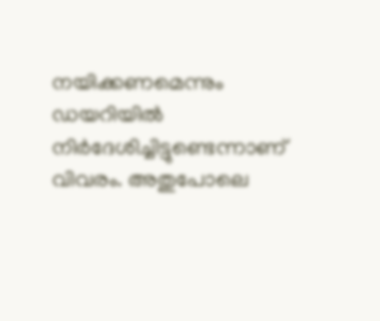നയിക്കണമെന്നും ഡയറിയിൽ നിർദേശിച്ചിട്ടുണ്ടെന്നാണ് വിവരം. അതുപോലെ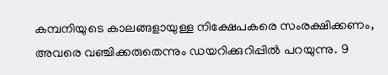കമ്പനിയുടെ കാലങ്ങളായുള്ള നിക്ഷേപകരെ സംരക്ഷിക്കണം, അവരെ വഞ്ചിക്കരുതെന്നും ഡയറിക്കുറിപ്പിൽ പറയുന്നു. 9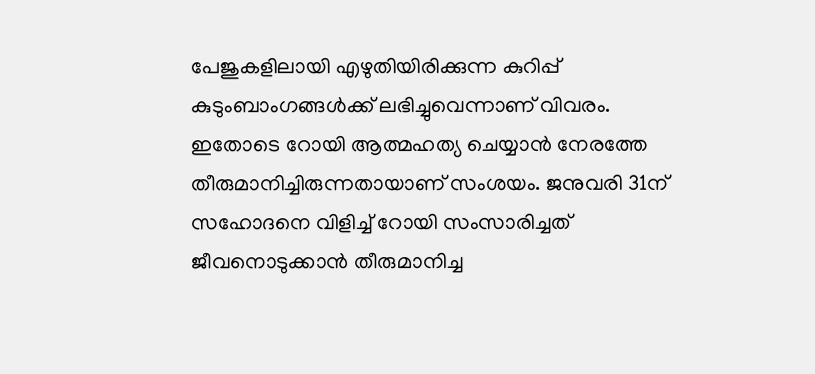പേജുകളിലായി എഴുതിയിരിക്കുന്ന കുറിപ്പ് കുടുംബാംഗങ്ങൾക്ക് ലഭിച്ചുവെന്നാണ് വിവരം. ഇതോടെ റോയി ആത്മഹത്യ ചെയ്യാൻ നേരത്തേ തീരുമാനിച്ചിരുന്നതായാണ് സംശയം. ജനുവരി 31ന് സഹോദനെ വിളിച്ച് റോയി സംസാരിച്ചത് ജീവനൊടുക്കാൻ തീരുമാനിച്ച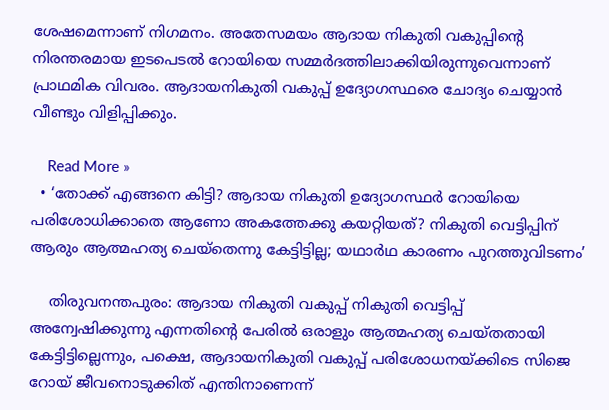ശേഷമെന്നാണ് നിഗമനം. അതേസമയം ആദായ നികുതി വകുപ്പിന്റെ നിരന്തരമായ ഇടപെടൽ റോയിയെ സമ്മർദത്തിലാക്കിയിരുന്നുവെന്നാണ് പ്രാഥമിക വിവരം. ആദായനികുതി വകുപ്പ് ഉദ്യോഗസ്ഥരെ ചോദ്യം ചെയ്യാൻ വീണ്ടും വിളിപ്പിക്കും.

    Read More »
  • ‘തോക്ക് എങ്ങനെ കിട്ടി? ആദായ നികുതി ഉദ്യോഗസ്ഥര്‍ റോയിയെ പരിശോധിക്കാതെ ആണോ അകത്തേക്കു കയറ്റിയത്? നികുതി വെട്ടിപ്പിന് ആരും ആത്മഹത്യ ചെയ്‌തെന്നു കേട്ടിട്ടില്ല; യഥാര്‍ഥ കാരണം പുറത്തുവിടണം’

    തിരുവനന്തപുരം: ആദായ നികുതി വകുപ്പ് നികുതി വെട്ടിപ്പ് അന്വേഷിക്കുന്നു എന്നതിന്റെ പേരില്‍ ഒരാളും ആത്മഹത്യ ചെയ്തതായി കേട്ടിട്ടില്ലെന്നും, പക്ഷെ, ആദായനികുതി വകുപ്പ് പരിശോധനയ്ക്കിടെ സിജെ റോയ് ജീവനൊടുക്കിത് എന്തിനാണെന്ന്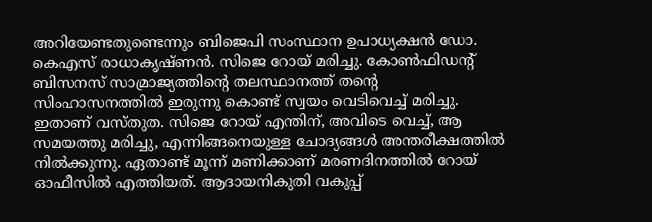അറിയേണ്ടതുണ്ടെന്നും ബിജെപി സംസ്ഥാന ഉപാധ്യക്ഷന്‍ ഡോ. കെഎസ് രാധാകൃഷ്ണന്‍. സിജെ റോയ് മരിച്ചു. കോണ്‍ഫിഡന്റ് ബിസനസ് സാമ്രാജ്യത്തിന്റെ തലസ്ഥാനത്ത് തന്റെ സിംഹാസനത്തില്‍ ഇരുന്നു കൊണ്ട് സ്വയം വെടിവെച്ച് മരിച്ചു. ഇതാണ് വസ്തുത. സിജെ റോയ് എന്തിന്, അവിടെ വെച്ച്, ആ സമയത്തു മരിച്ചു, എന്നിങ്ങനെയുള്ള ചോദ്യങ്ങള്‍ അന്തരീക്ഷത്തില്‍ നില്‍ക്കുന്നു. ഏതാണ്ട് മൂന്ന് മണിക്കാണ് മരണദിനത്തില്‍ റോയ് ഓഫീസില്‍ എത്തിയത്. ആദായനികുതി വകുപ്പ്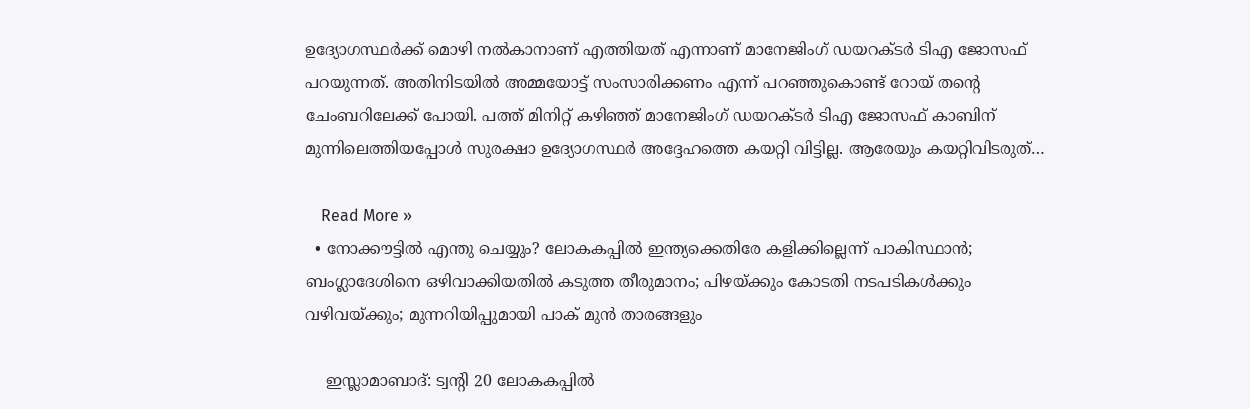ഉദ്യോഗസ്ഥര്‍ക്ക് മൊഴി നല്‍കാനാണ് എത്തിയത് എന്നാണ് മാനേജിംഗ് ഡയറക്ടര്‍ ടിഎ ജോസഫ് പറയുന്നത്. അതിനിടയില്‍ അമ്മയോട്ട് സംസാരിക്കണം എന്ന് പറഞ്ഞുകൊണ്ട് റോയ് തന്റെ ചേംബറിലേക്ക് പോയി. പത്ത് മിനിറ്റ് കഴിഞ്ഞ് മാനേജിംഗ് ഡയറക്ടര്‍ ടിഎ ജോസഫ് കാബിന് മുന്നിലെത്തിയപ്പോള്‍ സുരക്ഷാ ഉദ്യോഗസ്ഥര്‍ അദ്ദേഹത്തെ കയറ്റി വിട്ടില്ല. ആരേയും കയറ്റിവിടരുത്…

    Read More »
  • നോക്കൗട്ടില്‍ എന്തു ചെയ്യും? ലോകകപ്പില്‍ ഇന്ത്യക്കെതിരേ കളിക്കില്ലെന്ന് പാകിസ്ഥാന്‍; ബംഗ്ലാദേശിനെ ഒഴിവാക്കിയതില്‍ കടുത്ത തീരുമാനം; പിഴയ്ക്കും കോടതി നടപടികള്‍ക്കും വഴിവയ്ക്കും; മുന്നറിയിപ്പുമായി പാക് മുന്‍ താരങ്ങളും

    ഇസ്ലാമാബാദ്: ട്വന്റി 20 ലോകകപ്പില്‍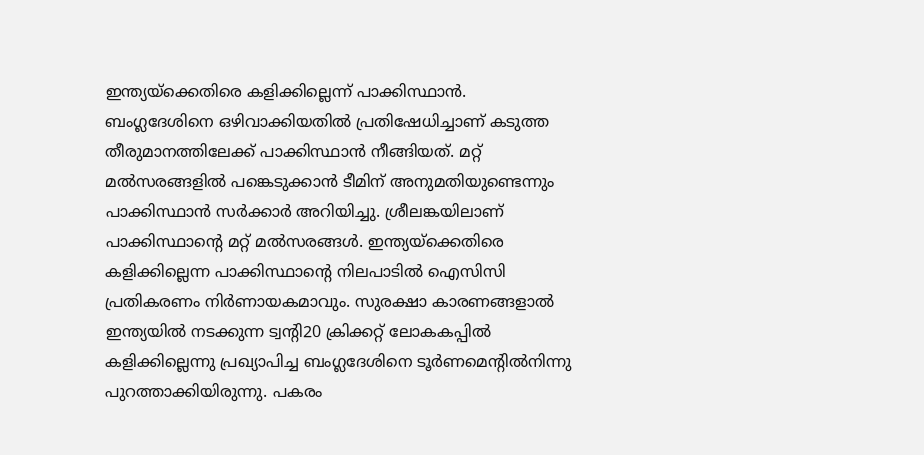ഇന്ത്യയ്‌ക്കെതിരെ കളിക്കില്ലെന്ന് പാക്കിസ്ഥാന്‍. ബംഗ്ലദേശിനെ ഒഴിവാക്കിയതില്‍ പ്രതിഷേധിച്ചാണ് കടുത്ത തീരുമാനത്തിലേക്ക് പാക്കിസ്ഥാന്‍ നീങ്ങിയത്. മറ്റ് മല്‍സരങ്ങളില്‍ പങ്കെടുക്കാന്‍ ടീമിന് അനുമതിയുണ്ടെന്നും പാക്കിസ്ഥാന്‍ സര്‍ക്കാര്‍ അറിയിച്ചു. ശ്രീലങ്കയിലാണ് പാക്കിസ്ഥാന്റെ മറ്റ് മല്‍സരങ്ങള്‍. ഇന്ത്യയ്‌ക്കെതിരെ കളിക്കില്ലെന്ന പാക്കിസ്ഥാന്റെ നിലപാടില്‍ ഐസിസി പ്രതികരണം നിര്‍ണായകമാവും. സുരക്ഷാ കാരണങ്ങളാല്‍ ഇന്ത്യയില്‍ നടക്കുന്ന ട്വന്റി20 ക്രിക്കറ്റ് ലോകകപ്പില്‍ കളിക്കില്ലെന്നു പ്രഖ്യാപിച്ച ബംഗ്ലദേശിനെ ടൂര്‍ണമെന്റില്‍നിന്നു പുറത്താക്കിയിരുന്നു. പകരം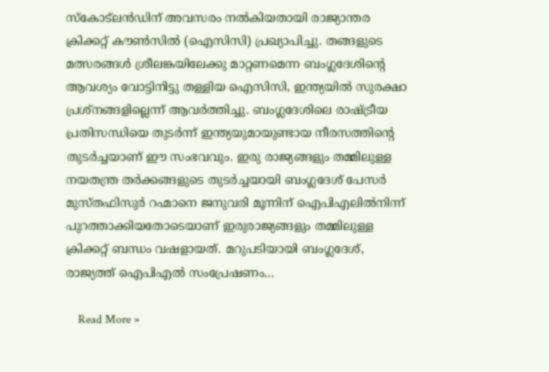സ്‌കോട്ലന്‍ഡിന് അവസരം നല്‍കിയതായി രാജ്യാന്തര ക്രിക്കറ്റ് കൗണ്‍സില്‍ (ഐസിസി) പ്രഖ്യാപിച്ചു. തങ്ങളുടെ മത്സരങ്ങള്‍ ശ്രീലങ്കയിലേക്കു മാറ്റണമെന്ന ബംഗ്ലദേശിന്റെ ആവശ്യം വോട്ടിനിട്ടു തള്ളിയ ഐസിസി, ഇന്ത്യയില്‍ സുരക്ഷാ പ്രശ്‌നങ്ങളില്ലെന്ന് ആവര്‍ത്തിച്ചു. ബംഗ്ലദേശിലെ രാഷ്ട്രീയ പ്രതിസന്ധിയെ തുടര്‍ന്ന് ഇന്ത്യയുമായുണ്ടായ നീരസത്തിന്റെ തുടര്‍ച്ചയാണ് ഈ സംഭവവും. ഇരു രാജ്യങ്ങളും തമ്മിലുള്ള നയതന്ത്ര തര്‍ക്കങ്ങളുടെ തുടര്‍ച്ചയായി ബംഗ്ലദേശ് പേസര്‍ മുസ്തഫിസുര്‍ റഹ്മാനെ ജനുവരി മൂന്നിന് ഐപിഎലില്‍നിന്ന് പുറത്താക്കിയതോടെയാണ് ഇരുരാജ്യങ്ങളും തമ്മിലുള്ള ക്രിക്കറ്റ് ബന്ധം വഷളായത്. മറുപടിയായി ബംഗ്ലദേശ്, രാജ്യത്ത് ഐപിഎല്‍ സംപ്രേഷണം…

    Read More »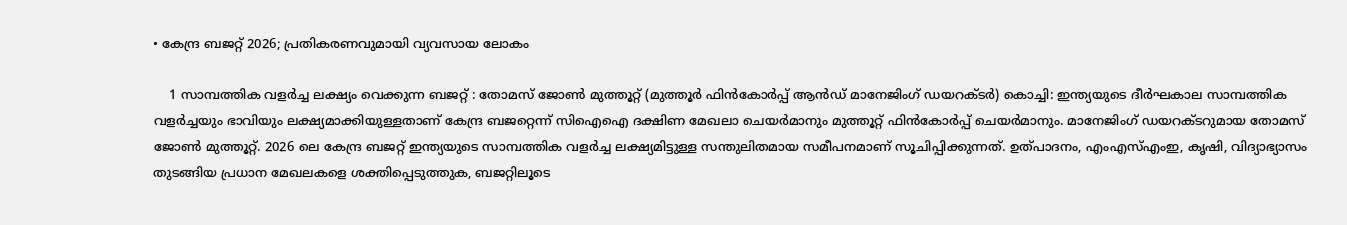• കേന്ദ്ര ബജറ്റ് 2026; പ്രതികരണവുമായി വ്യവസായ ലോകം

    1 സാമ്പത്തിക വളർച്ച ലക്ഷ്യം വെക്കുന്ന ബജറ്റ് : തോമസ് ജോൺ മുത്തൂറ്റ് (മുത്തൂർ ഫിൻകോർപ്പ് ആൻഡ് മാനേജിംഗ് ഡയറക്ടർ) കൊച്ചി: ഇന്ത്യയുടെ ദീർഘകാല സാമ്പത്തിക വളർച്ചയും ഭാവിയും ലക്ഷ്യമാക്കിയുള്ളതാണ് കേന്ദ്ര ബജറ്റെന്ന് സിഐഐ ദക്ഷിണ മേഖലാ ചെയർമാനും മുത്തൂറ്റ് ഫിൻകോർപ്പ് ചെയർമാനും. മാനേജിംഗ് ഡയറക്ടറുമായ തോമസ് ജോൺ മുത്തൂറ്റ്. 2026 ലെ കേന്ദ്ര ബജറ്റ് ഇന്ത്യയുടെ സാമ്പത്തിക വളർച്ച ലക്ഷ്യമിട്ടുള്ള സന്തുലിതമായ സമീപനമാണ് സൂചിപ്പിക്കുന്നത്. ഉത്പാദനം, എംഎസ്എംഇ, കൃഷി, വിദ്യാഭ്യാസം തുടങ്ങിയ പ്രധാന മേഖലകളെ ശക്തിപ്പെടുത്തുക, ബജറ്റിലൂടെ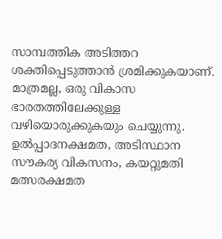സാമ്പത്തിക അടിത്തറ ശക്തിപ്പെടുത്താൻ ശ്രമിക്കുകയാണ്. മാത്രമല്ല, ഒരു വികാസ ഭാരതത്തിലേക്കുള്ള വഴിയൊരുക്കുകയും ചെയ്യുന്നു. ഉൽപ്പാദനക്ഷമത, അടിസ്ഥാന സൗകര്യ വികസനം, കയറ്റുമതി മത്സരക്ഷമത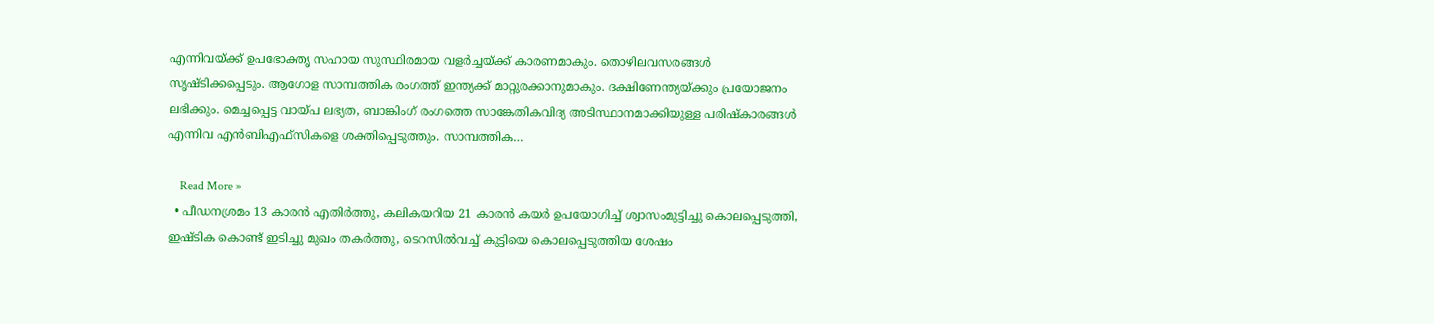എന്നിവയ്ക്ക് ഉപഭോക്തൃ സഹായ സുസ്ഥിരമായ വളർച്ചയ്ക്ക് കാരണമാകും. തൊഴിലവസരങ്ങൾ സൃഷ്ടിക്കപ്പെടും. ആഗോള സാമ്പത്തിക രംഗത്ത് ഇന്ത്യക്ക് മാറ്റുരക്കാനുമാകും. ദക്ഷിണേന്ത്യയ്ക്കും പ്രയോജനം ലഭിക്കും. മെച്ചപ്പെട്ട വായ്പ ലഭ്യത, ബാങ്കിംഗ് രംഗത്തെ സാങ്കേതികവിദ്യ അടിസ്ഥാനമാക്കിയുള്ള പരിഷ്കാരങ്ങൾ എന്നിവ എൻബിഎഫ്‌സികളെ ശക്തിപ്പെടുത്തും. സാമ്പത്തിക…

    Read More »
  • പീഡനശ്രമം 13 കാരൻ എതിർത്തു, കലികയറിയ 21 കാരൻ കയർ ഉപയോഗിച്ച് ശ്വാസംമുട്ടിച്ചു കൊലപ്പെടുത്തി, ഇഷ്ടിക കൊണ്ട് ഇടിച്ചു മുഖം തകർത്തു, ടെറസിൽവച്ച് കുട്ടിയെ കൊലപ്പെടുത്തിയ ശേഷം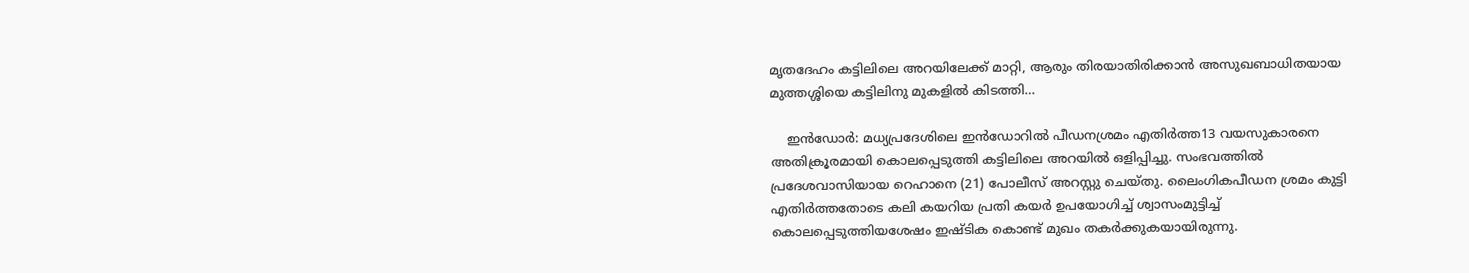മൃതദേഹം കട്ടിലിലെ അറയിലേക്ക് മാറ്റി, ആരും തിരയാതിരിക്കാൻ അസുഖബാധിതയായ മുത്തശ്ശിയെ കട്ടിലിനു മുകളിൽ കിടത്തി…

    ഇൻ‌ഡോർ: മധ്യപ്രദേശിലെ ഇൻഡോറിൽ പീഡനശ്രമം എതിർത്ത13 വയസുകാരനെ അതിക്രൂരമായി കൊലപ്പെടുത്തി കട്ടിലിലെ അറയിൽ ഒളിപ്പിച്ചു. സംഭവത്തിൽ പ്രദേശവാസിയായ റെഹാനെ (21) പോലീസ് അറസ്റ്റു ചെയ്തു. ലൈംഗികപീഡന ശ്രമം കുട്ടി എതിർത്തതോടെ കലി കയറിയ പ്രതി കയർ ഉപയോഗിച്ച് ശ്വാസംമുട്ടിച്ച് കൊലപ്പെടുത്തിയശേഷം ഇഷ്ടിക കൊണ്ട് മുഖം തകർക്കുകയായിരുന്നു.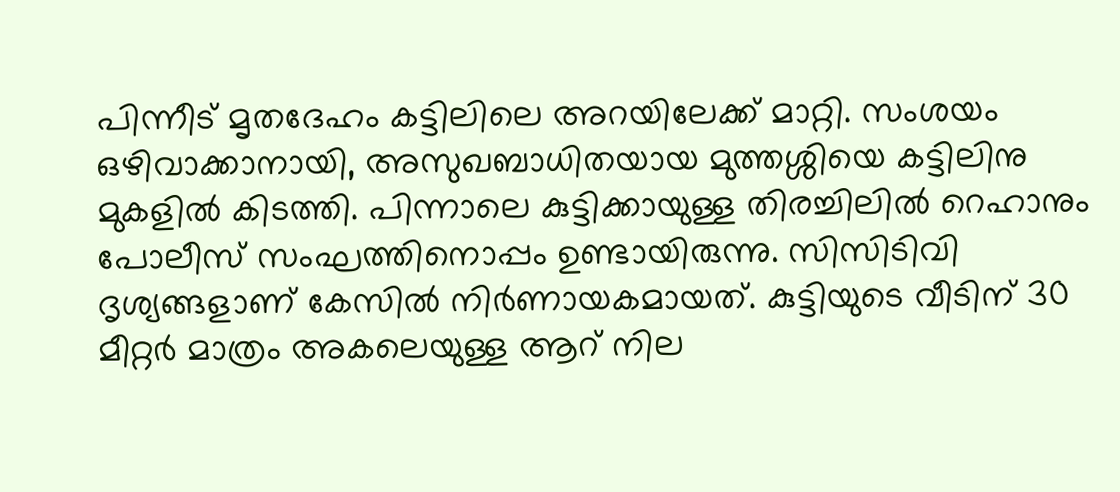പിന്നീട് മൃതദേഹം കട്ടിലിലെ അറയിലേക്ക് മാറ്റി. സംശയം ഒഴിവാക്കാനായി, അസുഖബാധിതയായ മുത്തശ്ശിയെ കട്ടിലിനു മുകളിൽ കിടത്തി. പിന്നാലെ കുട്ടിക്കായുള്ള തിരച്ചിലിൽ റെഹാനും പോലീസ് സംഘത്തിനൊപ്പം ഉണ്ടായിരുന്നു. സിസിടിവി ദൃശ്യങ്ങളാണ് കേസിൽ നിർണായകമായത്. കുട്ടിയുടെ വീടിന് 30 മീറ്റർ മാത്രം അകലെയുള്ള ആറ് നില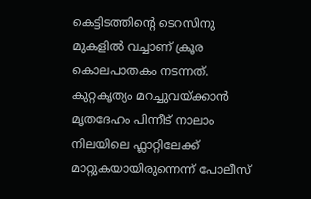കെട്ടിടത്തിന്റെ ടെറസിനു മുകളിൽ വച്ചാണ് ക്രൂര കൊലപാതകം നടന്നത്. കുറ്റകൃത്യം മറച്ചുവയ്ക്കാൻ മൃതദേഹം പിന്നീട് നാലാം നിലയിലെ ഫ്ലാറ്റിലേക്ക് മാറ്റുകയായിരുന്നെന്ന് പോലീസ്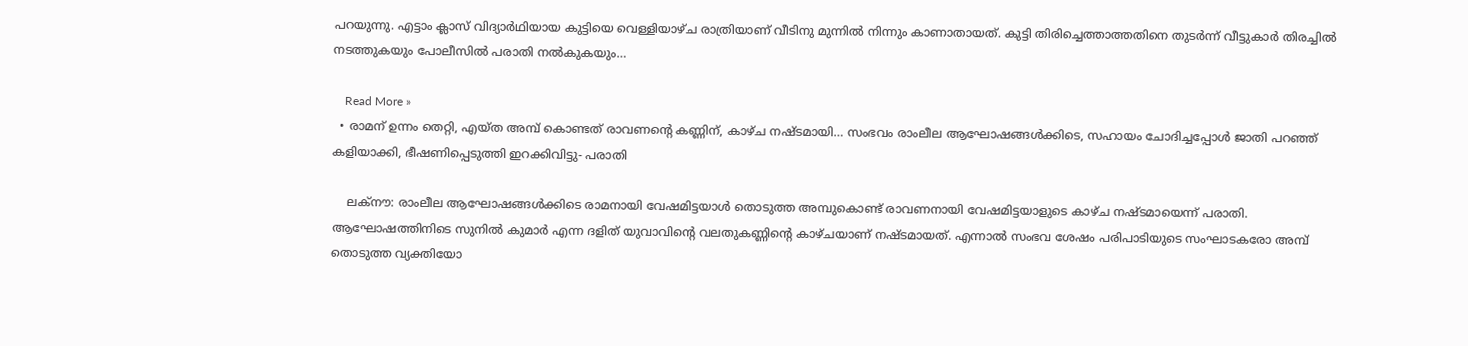പറയുന്നു. എട്ടാം ക്ലാസ് വിദ്യാർഥിയായ കുട്ടിയെ വെള്ളിയാഴ്ച രാത്രിയാണ് വീടിനു മുന്നിൽ നിന്നും കാണാതായത്. കുട്ടി തിരിച്ചെത്താത്തതിനെ തുടർന്ന് വീട്ടുകാർ തിരച്ചിൽ നടത്തുകയും പോലീസിൽ പരാതി നൽകുകയും…

    Read More »
  • രാമന് ഉന്നം തെറ്റി, എയ്ത അമ്പ് കൊണ്ടത് രാവണന്റെ കണ്ണിന്, കാഴ്ച നഷ്ടമായി… സംഭവം രാംലീല ആഘോഷങ്ങൾക്കിടെ, സഹായം ചോദിച്ചപ്പോൾ ജാതി പറഞ്ഞ് കളിയാക്കി, ഭീഷണിപ്പെടുത്തി ഇറക്കിവിട്ടു- പരാതി

    ലക്‌നൗ: രാംലീല ആഘോഷങ്ങൾക്കിടെ രാമനായി വേഷമിട്ടയാൾ തൊടുത്ത അമ്പുകൊണ്ട് രാവണനായി വേഷമിട്ടയാളുടെ കാഴ്ച നഷ്ടമായെന്ന് പരാതി. ആഘോഷത്തിനിടെ സുനിൽ കുമാർ എന്ന ദളിത് യുവാവിന്റെ വലതുകണ്ണിന്റെ കാഴ്ചയാണ് നഷ്ടമായത്. എന്നാൽ സംഭവ ശേഷം പരിപാടിയുടെ സംഘാടകരോ അമ്പ് തൊടുത്ത വ്യക്തിയോ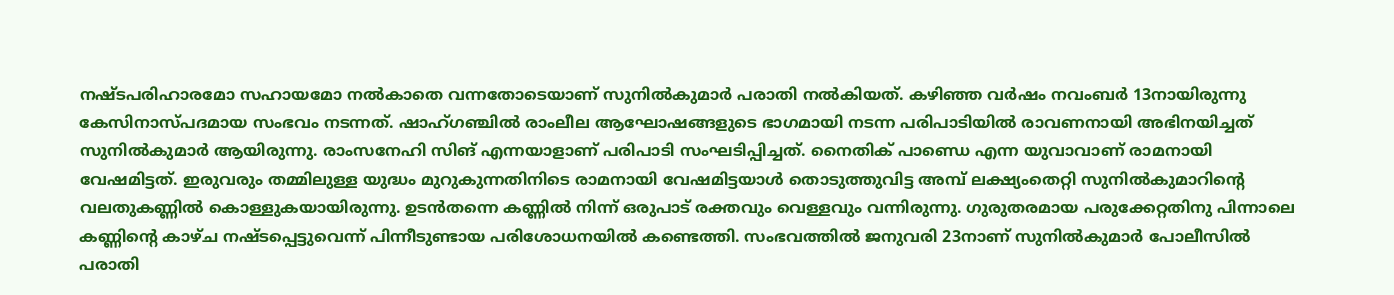നഷ്ടപരിഹാരമോ സഹായമോ നൽകാതെ വന്നതോടെയാണ് സുനിൽകുമാർ പരാതി നൽകിയത്. കഴിഞ്ഞ വർഷം നവംബർ 13നായിരുന്നു കേസിനാസ്പദമായ സംഭവം നടന്നത്. ഷാഹ്‌ഗഞ്ചിൽ രാംലീല ആഘോഷങ്ങളുടെ ഭാഗമായി നടന്ന പരിപാടിയിൽ രാവണനായി അഭിനയിച്ചത് സുനിൽകുമാർ ആയിരുന്നു. രാംസനേഹി സിങ് എന്നയാളാണ് പരിപാടി സംഘടിപ്പിച്ചത്. നൈതിക് പാണ്ഡെ എന്ന യുവാവാണ് രാമനായി വേഷമിട്ടത്. ഇരുവരും തമ്മിലുള്ള യുദ്ധം മുറുകുന്നതിനിടെ രാമനായി വേഷമിട്ടയാൾ തൊടുത്തുവിട്ട അമ്പ് ലക്ഷ്യംതെറ്റി സുനിൽകുമാറിന്റെ വലതുകണ്ണിൽ കൊള്ളുകയായിരുന്നു. ഉടൻതന്നെ കണ്ണിൽ നിന്ന് ഒരുപാട് രക്തവും വെള്ളവും വന്നിരുന്നു. ഗുരുതരമായ പരുക്കേറ്റതിനു പിന്നാലെ കണ്ണിന്റെ കാഴ്ച നഷ്ടപ്പെട്ടുവെന്ന് പിന്നീടുണ്ടായ പരിശോധനയിൽ കണ്ടെത്തി. സംഭവത്തിൽ ജനുവരി 23നാണ് സുനിൽകുമാർ പോലീസിൽ പരാതി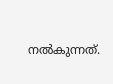നൽകുന്നത്.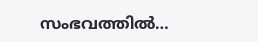സംഭവത്തിൽ…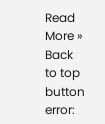Read More »
Back to top button
error: